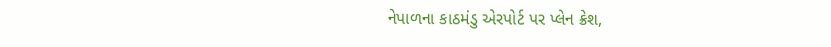નેપાળના કાઠમંડુ એરપોર્ટ પર પ્લેન ક્રેશ,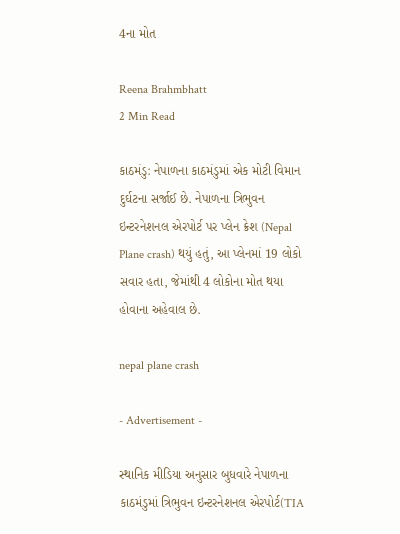4ના મોત

Reena Brahmbhatt
2 Min Read

કાઠમંડુ: નેપાળના કાઠમંડુમાં એક મોટી વિમાન દુર્ઘટના સર્જાઈ છે. નેપાળના ત્રિભુવન ઇન્ટરનેશનલ એરપોર્ટ પર પ્લેન ક્રેશ (Nepal Plane crash) થયું હતું, આ પ્લેનમાં 19 લોકો સવાર હતા, જેમાંથી 4 લોકોના મોત થયા હોવાના અહેવાલ છે.

nepal plane crash

- Advertisement -

સ્થાનિક મીડિયા અનુસાર બુધવારે નેપાળના કાઠમંડુમાં ત્રિભુવન ઇન્ટરનેશનલ એરપોર્ટ(TIA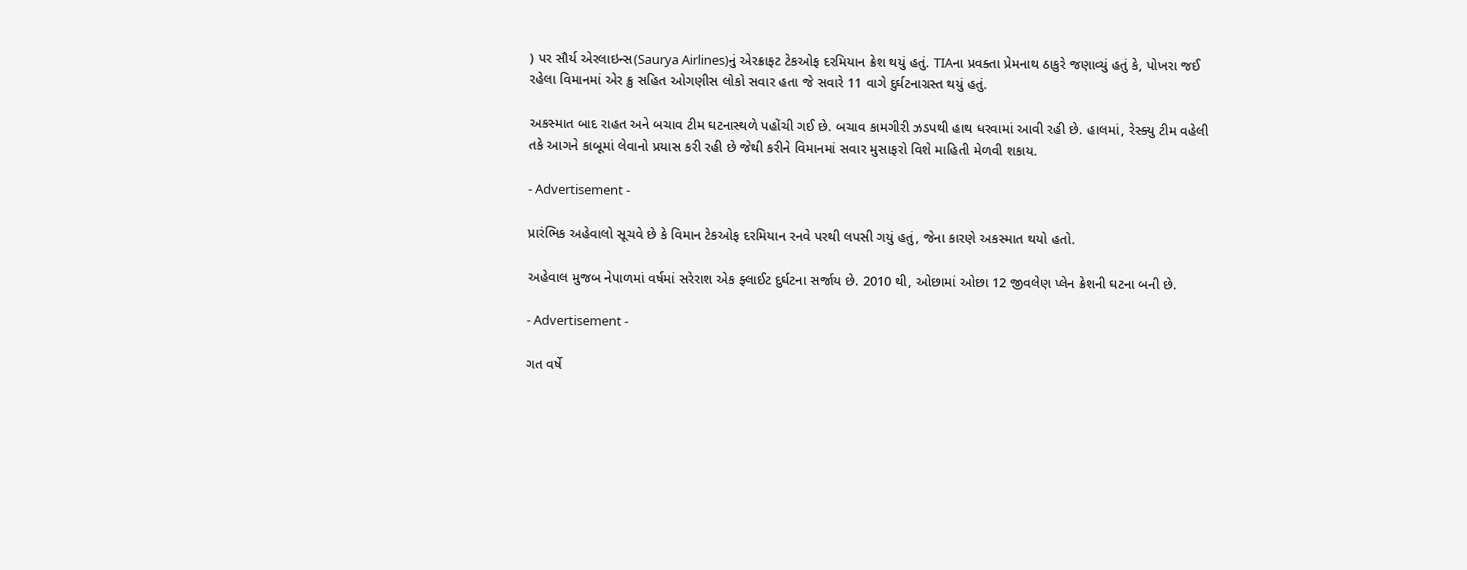) પર સૌર્ય એરલાઇન્સ(Saurya Airlines)નું એરક્રાફટ ટેકઓફ દરમિયાન ક્રેશ થયું હતું. TIAના પ્રવક્તા પ્રેમનાથ ઠાકુરે જણાવ્યું હતું કે, પોખરા જઈ રહેલા વિમાનમાં એર ક્રુ સહિત ઓગણીસ લોકો સવાર હતા જે સવારે 11 વાગે દુર્ઘટનાગ્રસ્ત થયું હતું.

અકસ્માત બાદ રાહત અને બચાવ ટીમ ઘટનાસ્થળે પહોંચી ગઈ છે. બચાવ કામગીરી ઝડપથી હાથ ધરવામાં આવી રહી છે. હાલમાં, રેસ્ક્યુ ટીમ વહેલી તકે આગને કાબૂમાં લેવાનો પ્રયાસ કરી રહી છે જેથી કરીને વિમાનમાં સવાર મુસાફરો વિશે માહિતી મેળવી શકાય.

- Advertisement -

પ્રારંભિક અહેવાલો સૂચવે છે કે વિમાન ટેકઓફ દરમિયાન રનવે પરથી લપસી ગયું હતું, જેના કારણે અકસ્માત થયો હતો.

અહેવાલ મુજબ નેપાળમાં વર્ષમાં સરેરાશ એક ફ્લાઈટ દુર્ઘટના સર્જાય છે. 2010 થી, ઓછામાં ઓછા 12 જીવલેણ પ્લેન ક્રેશની ઘટના બની છે.

- Advertisement -

ગત વર્ષે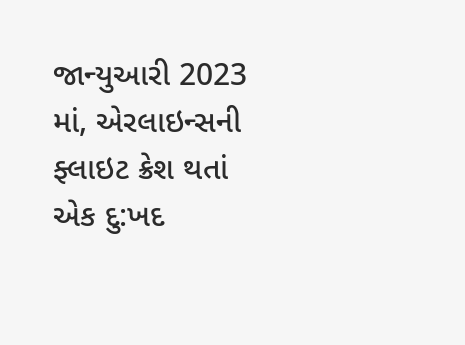જાન્યુઆરી 2023 માં, એરલાઇન્સની ફ્લાઇટ ક્રેશ થતાં એક દુ:ખદ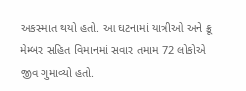અકસ્માત થયો હતો. આ ઘટનામાં યાત્રીઓ અને ક્રૂ મેમ્બર સહિત વિમાનમાં સવાર તમામ 72 લોકોએ જીવ ગુમાવ્યો હતો.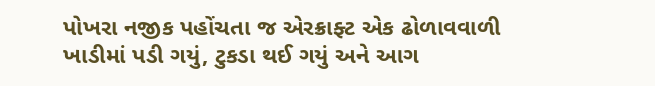પોખરા નજીક પહોંચતા જ એરક્રાફ્ટ એક ઢોળાવવાળી ખાડીમાં પડી ગયું, ટુકડા થઈ ગયું અને આગ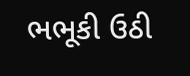ભભૂકી ઉઠી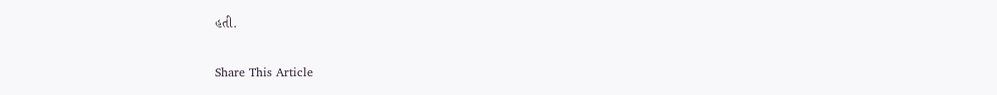હતી.

Share This Article